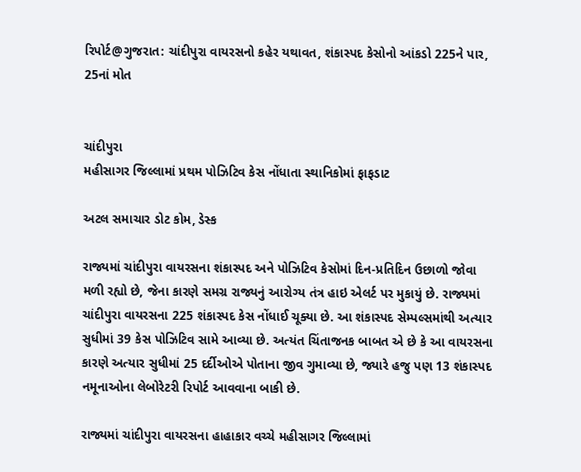રિપોર્ટ@ગુજરાત: ચાંદીપુરા વાયરસનો કહેર યથાવત, શંકાસ્પદ કેસોનો આંકડો 225ને પાર, 25નાં મોત


ચાંદીપુરા
મહીસાગર જિલ્લામાં પ્રથમ પોઝિટિવ કેસ નોંધાતા સ્થાનિકોમાં ફાફડાટ

અટલ સમાચાર ડોટ કોમ, ડેસ્ક

રાજ્યમાં ચાંદીપુરા વાયરસના શંકાસ્પદ અને પોઝિટિવ કેસોમાં દિન-પ્રતિદિન ઉછાળો જોવા મળી રહ્યો છે, જેના કારણે સમગ્ર રાજ્યનું આરોગ્ય તંત્ર હાઇ એલર્ટ પર મુકાયું છે. રાજ્યમાં ચાંદીપુરા વાયરસના 225 શંકાસ્પદ કેસ નોંધાઈ ચૂક્યા છે. આ શંકાસ્પદ સેમ્પલ્સમાંથી અત્યાર સુધીમાં 39 કેસ પોઝિટિવ સામે આવ્યા છે. અત્યંત ચિંતાજનક બાબત એ છે કે આ વાયરસના કારણે અત્યાર સુધીમાં 25 દર્દીઓએ પોતાના જીવ ગુમાવ્યા છે, જ્યારે હજુ પણ 13 શંકાસ્પદ નમૂનાઓના લેબોરેટરી રિપોર્ટ આવવાના બાકી છે.

રાજ્યમાં ચાંદીપુરા વાયરસના હાહાકાર વચ્ચે મહીસાગર જિલ્લામાં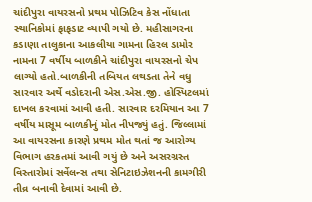ચાંદીપુરા વાયરસનો પ્રથમ પોઝિટિવ કેસ નોંધાતા સ્થાનિકોમાં ફાફડાટ વ્યાપી ગયો છે. મહીસાગરના કડાણા તાલુકાના આકલીયા ગામના હિરલ ડામોર નામના 7 વર્ષીય બાળકીને ચાંદીપુરા વાયરસનો ચેપ લાગ્યો હતો.બાળકીની તબિયત લથડતા તેને વધુ સારવાર અર્થે વડોદરાની એસ.એસ.જી. હોસ્પિટલમાં દાખલ કરવામાં આવી હતી. સારવાર દરમિયાન આ 7 વર્ષીય માસૂમ બાળકીનું મોત નીપજ્યું હતું. જિલ્લામાં આ વાયરસના કારણે પ્રથમ મોત થતાં જ આરોગ્ય વિભાગ હરકતમાં આવી ગયું છે અને અસરગ્રસ્ત વિસ્તારોમાં સર્વેલન્સ તથા સેનિટાઇઝેશનની કામગીરી તીવ્ર બનાવી દેવામાં આવી છે.